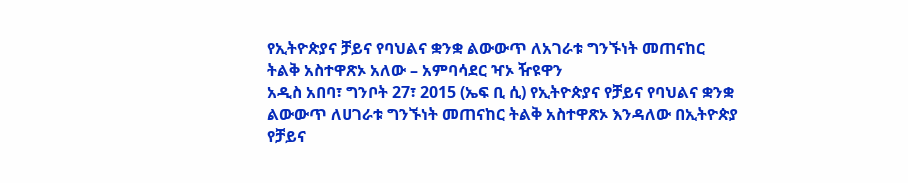የኢትዮጵያና ቻይና የባህልና ቋንቋ ልውውጥ ለአገራቱ ግንኙነት መጠናከር ትልቅ አስተዋጽኦ አለው – አምባሳደር ዣኦ ዥዩዋን
አዲስ አበባ፣ ግንቦት 27፣ 2015 (ኤፍ ቢ ሲ) የኢትዮጵያና የቻይና የባህልና ቋንቋ ልውውጥ ለሀገራቱ ግንኙነት መጠናከር ትልቅ አስተዋጽኦ እንዳለው በኢትዮጵያ የቻይና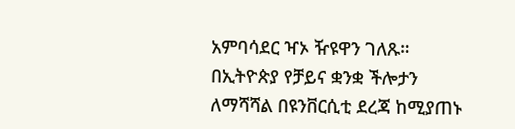አምባሳደር ዣኦ ዥዩዋን ገለጹ።
በኢትዮጵያ የቻይና ቋንቋ ችሎታን ለማሻሻል በዩንቨርሲቲ ደረጃ ከሚያጠኑ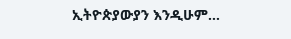ኢትዮጵያውያን እንዲሁም…